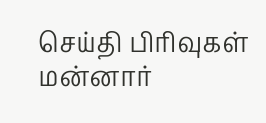செய்தி பிரிவுகள்
மன்னார்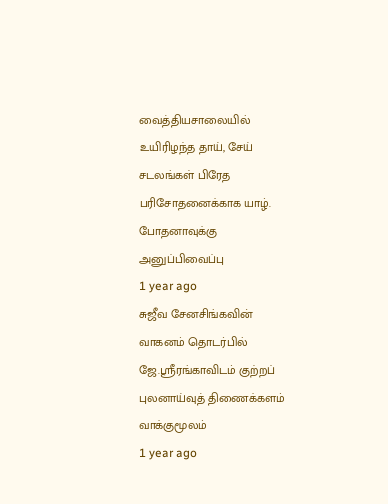வைத்தியசாலையில் உயிரிழந்த தாய், சேய் சடலங்கள் பிரேத பரிசோதனைக்காக யாழ். போதனாவுக்கு அனுப்பிவைப்பு
1 year ago
சுஜீவ சேனசிங்கவின் வாகனம் தொடர்பில் ஜே.ஸ்ரீரங்காவிடம் குற்றப் புலனாய்வுத் திணைக்களம் வாக்குமூலம்
1 year ago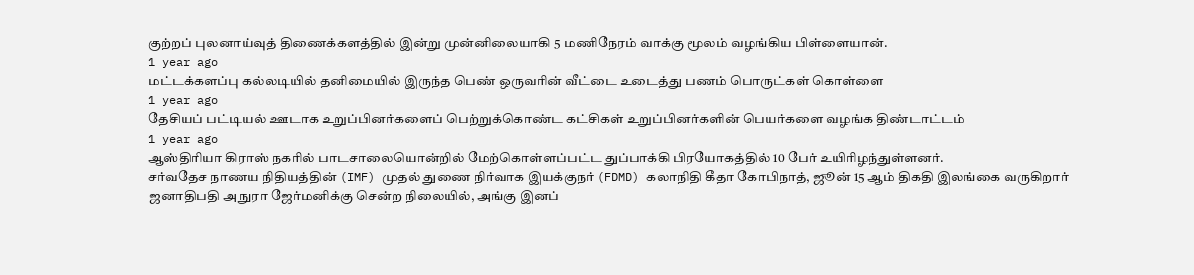குற்றப் புலனாய்வுத் திணைக்களத்தில் இன்று முன்னிலையாகி 5 மணிநேரம் வாக்கு மூலம் வழங்கிய பிள்ளையான்.
1 year ago
மட்டக்களப்பு கல்லடியில் தனிமையில் இருந்த பெண் ஒருவரின் வீட்டை உடைத்து பணம் பொருட்கள் கொள்ளை
1 year ago
தேசியப் பட்டியல் ஊடாக உறுப்பினர்களைப் பெற்றுக்கொண்ட கட்சிகள் உறுப்பினர்களின் பெயர்களை வழங்க திண்டாட்டம்
1 year ago
ஆஸ்திரியா கிராஸ் நகரில் பாடசாலையொன்றில் மேற்கொள்ளப்பட்ட துப்பாக்கி பிரயோகத்தில் 10 பேர் உயிரிழந்துள்ளனர்.
சர்வதேச நாணய நிதியத்தின் (IMF) முதல் துணை நிர்வாக இயக்குநர் (FDMD) கலாநிதி கீதா கோபிநாத், ஜூன் 15 ஆம் திகதி இலங்கை வருகிறார்
ஜனாதிபதி அநுரா ஜேர்மனிக்கு சென்ற நிலையில், அங்கு இனப்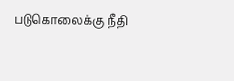படுகொலைக்கு நீதி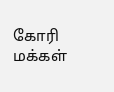கோரி மக்கள்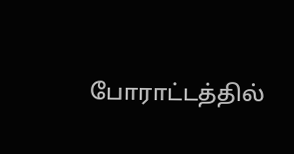போராட்டத்தில்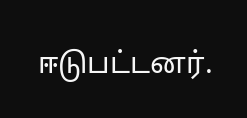ஈடுபட்டனர்.